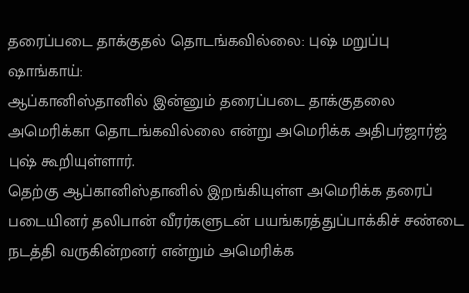தரைப்படை தாக்குதல் தொடங்கவில்லை: புஷ் மறுப்பு
ஷாங்காய்:
ஆப்கானிஸ்தானில் இன்னும் தரைப்படை தாக்குதலை அமெரிக்கா தொடங்கவில்லை என்று அமெரிக்க அதிபர்ஜார்ஜ் புஷ் கூறியுள்ளார்.
தெற்கு ஆப்கானிஸ்தானில் இறங்கியுள்ள அமெரிக்க தரைப் படையினர் தலிபான் வீரர்களுடன் பயங்கரத்துப்பாக்கிச் சண்டை நடத்தி வருகின்றனர் என்றும் அமெரிக்க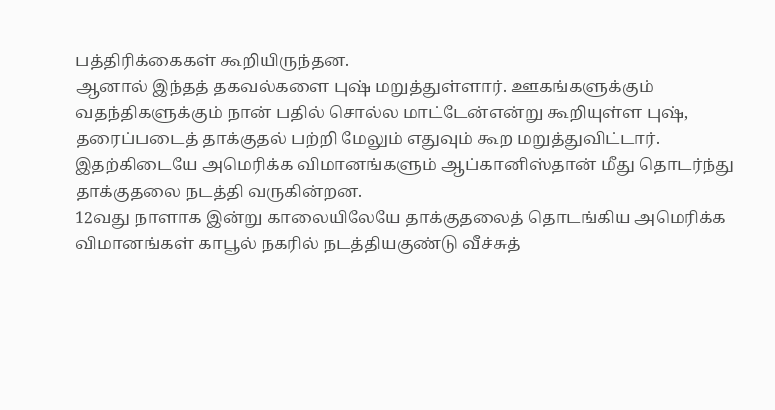பத்திரிக்கைகள் கூறியிருந்தன.
ஆனால் இந்தத் தகவல்களை புஷ் மறுத்துள்ளார். ஊகங்களுக்கும் வதந்திகளுக்கும் நான் பதில் சொல்ல மாட்டேன்என்று கூறியுள்ள புஷ், தரைப்படைத் தாக்குதல் பற்றி மேலும் எதுவும் கூற மறுத்துவிட்டார்.
இதற்கிடையே அமெரிக்க விமானங்களும் ஆப்கானிஸ்தான் மீது தொடர்ந்து தாக்குதலை நடத்தி வருகின்றன.
12வது நாளாக இன்று காலையிலேயே தாக்குதலைத் தொடங்கிய அமெரிக்க விமானங்கள் காபூல் நகரில் நடத்தியகுண்டு வீச்சுத்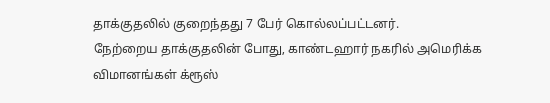தாக்குதலில் குறைந்தது 7 பேர் கொல்லப்பட்டனர்.
நேற்றைய தாக்குதலின் போது, காண்டஹார் நகரில் அமெரிக்க விமானங்கள் க்ரூஸ்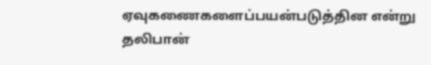ஏவுகணைகளைப்பயன்படுத்தின என்று தலிபான்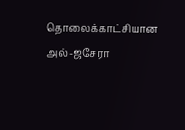தொலைக்காட்சியான அல்-ஜசேரா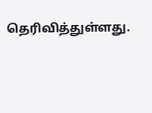தெரிவித்துள்ளது.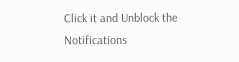Click it and Unblock the Notifications